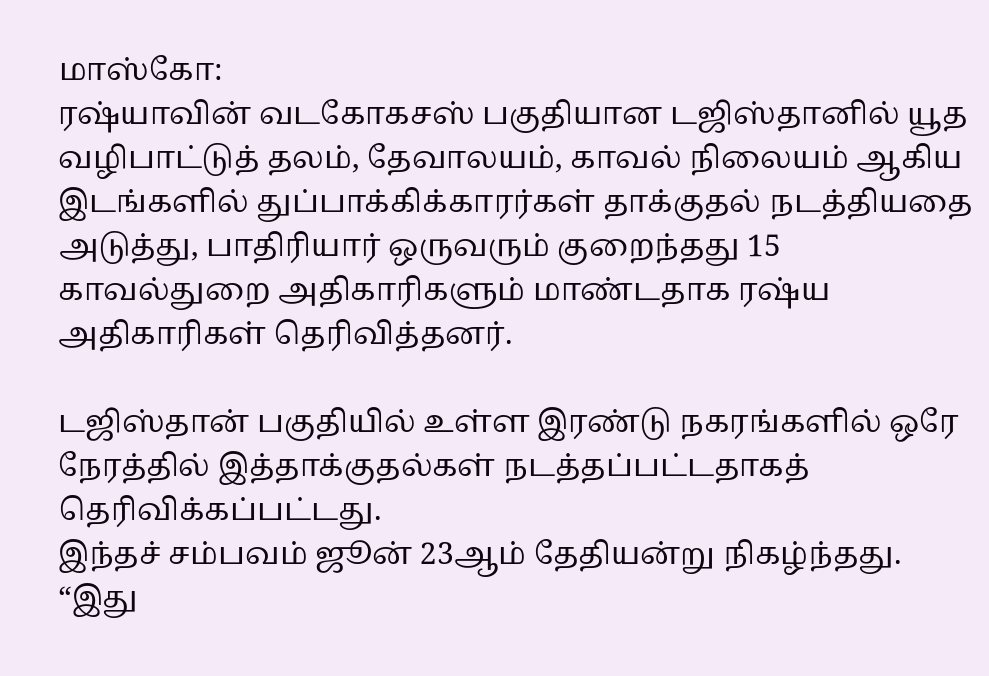மாஸ்கோ:
ரஷ்யாவின் வடகோகசஸ் பகுதியான டஜிஸ்தானில் யூத வழிபாட்டுத் தலம், தேவாலயம், காவல் நிலையம் ஆகிய இடங்களில் துப்பாக்கிக்காரர்கள் தாக்குதல் நடத்தியதை அடுத்து, பாதிரியார் ஒருவரும் குறைந்தது 15 காவல்துறை அதிகாரிகளும் மாண்டதாக ரஷ்ய அதிகாரிகள் தெரிவித்தனர்.

டஜிஸ்தான் பகுதியில் உள்ள இரண்டு நகரங்களில் ஒரே நேரத்தில் இத்தாக்குதல்கள் நடத்தப்பட்டதாகத் தெரிவிக்கப்பட்டது.
இந்தச் சம்பவம் ஜூன் 23ஆம் தேதியன்று நிகழ்ந்தது.
“இது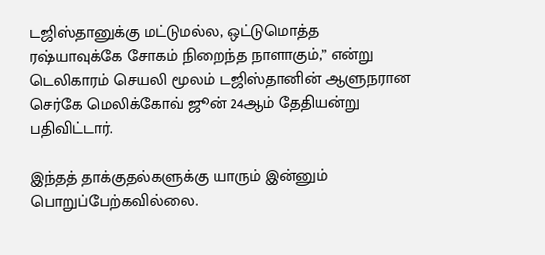டஜிஸ்தானுக்கு மட்டுமல்ல, ஒட்டுமொத்த ரஷ்யாவுக்கே சோகம் நிறைந்த நாளாகும்,” என்று டெலிகாரம் செயலி மூலம் டஜிஸ்தானின் ஆளுநரான செர்கே மெலிக்கோவ் ஜூன் 24ஆம் தேதியன்று பதிவிட்டார்.

இந்தத் தாக்குதல்களுக்கு யாரும் இன்னும் பொறுப்பேற்கவில்லை.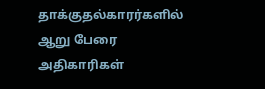தாக்குதல்காரர்களில் ஆறு பேரை அதிகாரிகள்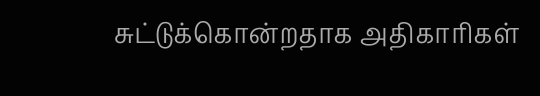சுட்டுக்கொன்றதாக அதிகாரிகள்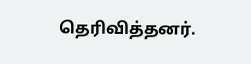தெரிவித்தனர்.